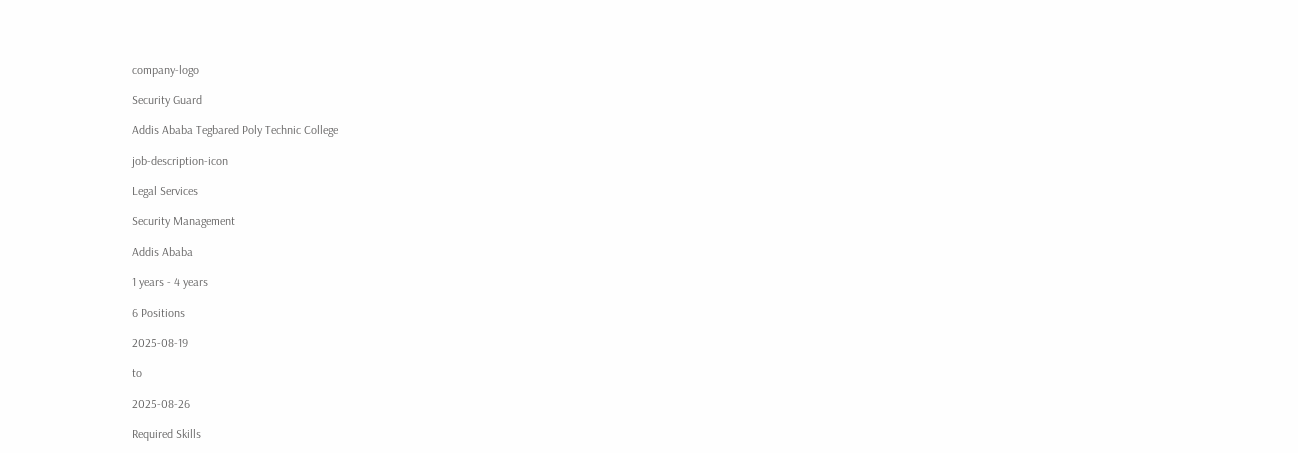company-logo

Security Guard

Addis Ababa Tegbared Poly Technic College

job-description-icon

Legal Services

Security Management

Addis Ababa

1 years - 4 years

6 Positions

2025-08-19

to

2025-08-26

Required Skills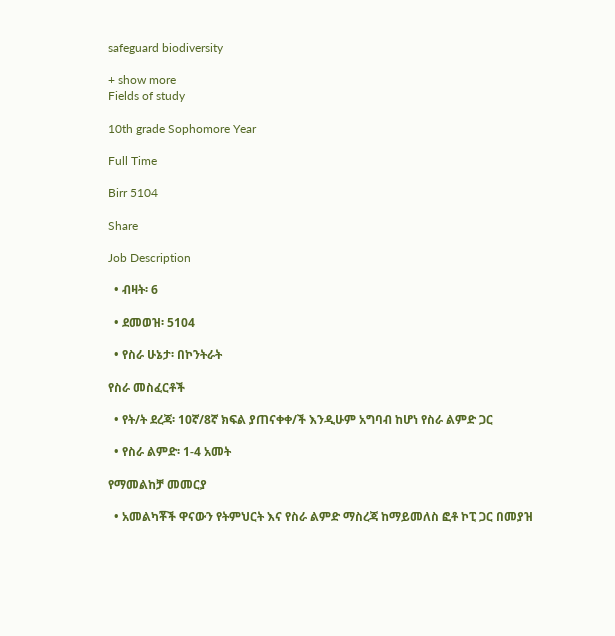safeguard biodiversity

+ show more
Fields of study

10th grade Sophomore Year

Full Time

Birr 5104

Share

Job Description

  • ብዛት፡ 6

  • ደመወዝ፡ 5104

  • የስራ ሁኔታ፡ በኮንትራት

የስራ መስፈርቶች

  • የት/ት ደረጃ፡ 10ኛ/8ኛ ክፍል ያጠናቀቀ/ች እንዲሁም አግባብ ከሆነ የስራ ልምድ ጋር

  • የስራ ልምድ፡ 1-4 አመት

የማመልከቻ መመርያ

  • አመልካቾች ዋናውን የትምህርት እና የስራ ልምድ ማስረጃ ከማይመለስ ፎቶ ኮፒ ጋር በመያዝ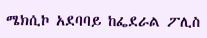ሜክሲኮ አደባባይ ከፌደራል ፖሊስ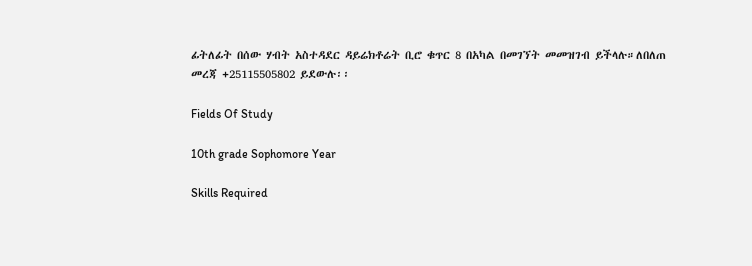ፊትለፊት በሰው ሃብት አስተዳደር ዳይሬክቶሬት ቢሮ ቁጥር 8 በአካል በመገኘት መመዝገብ ይችላሉ።ለበለጠ መረጃ +25115505802 ይደውሉ፡፡

Fields Of Study

10th grade Sophomore Year

Skills Required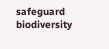safeguard biodiversity